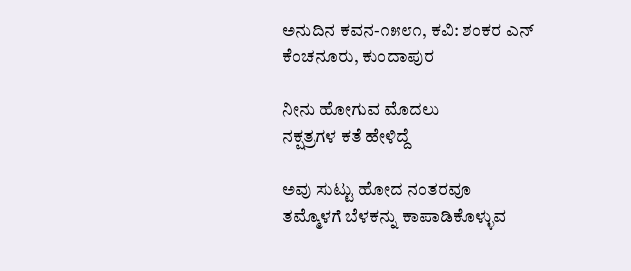ಅನುದಿನ‌ ಕವನ-೧೫೮೧, ಕವಿ: ಶಂಕರ ಎನ್ ಕೆಂಚನೂರು, ಕುಂದಾಪುರ

ನೀನು ಹೋಗುವ ಮೊದಲು
ನಕ್ಷತ್ರಗಳ ಕತೆ ಹೇಳಿದ್ದೆ

ಅವು ಸುಟ್ಟು ಹೋದ ನಂತರವೂ
ತಮ್ಮೊಳಗೆ ಬೆಳಕನ್ನು ಕಾಪಾಡಿಕೊಳ್ಳುವ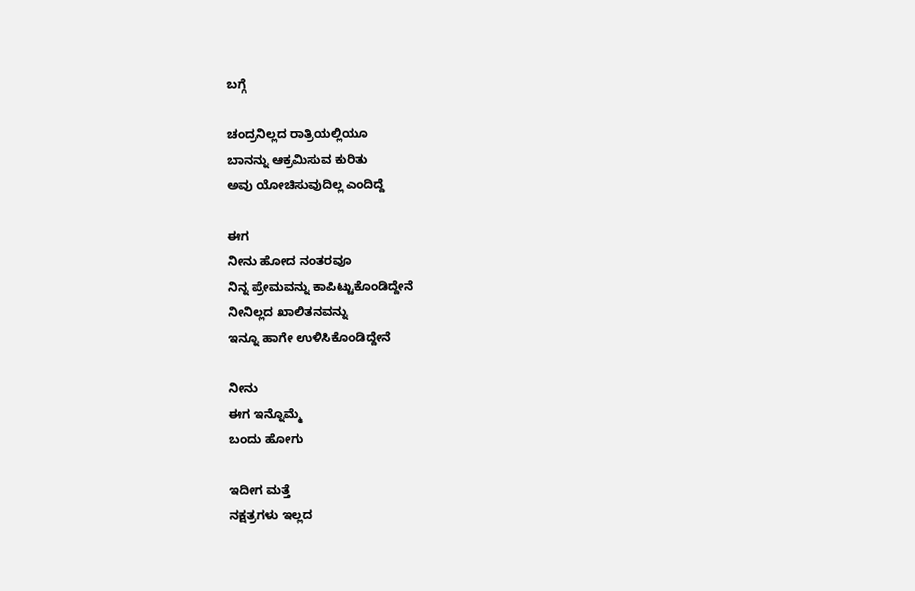ಬಗ್ಗೆ

ಚಂದ್ರನಿಲ್ಲದ ರಾತ್ರಿಯಲ್ಲಿಯೂ
ಬಾನನ್ನು ಆಕ್ರಮಿಸುವ ಕುರಿತು
ಅವು ಯೋಚಿಸುವುದಿಲ್ಲ ಎಂದಿದ್ದೆ

ಈಗ
ನೀನು ಹೋದ ನಂತರವೂ
ನಿನ್ನ ಪ್ರೇಮವನ್ನು ಕಾಪಿಟ್ಟುಕೊಂಡಿದ್ದೇನೆ
ನೀನಿಲ್ಲದ ಖಾಲಿತನವನ್ನು
ಇನ್ನೂ ಹಾಗೇ ಉಳಿಸಿಕೊಂಡಿದ್ದೇನೆ

ನೀನು
ಈಗ ಇನ್ನೊಮ್ಮೆ
ಬಂದು ಹೋಗು

ಇದೀಗ ಮತ್ತೆ
ನಕ್ಷತ್ರಗಳು ಇಲ್ಲದ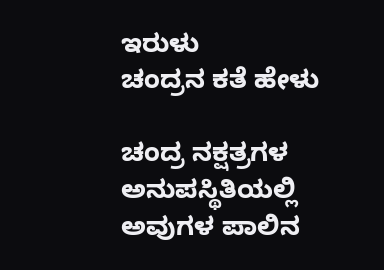ಇರುಳು
ಚಂದ್ರನ ಕತೆ ಹೇಳು

ಚಂದ್ರ ನಕ್ಷತ್ರಗಳ
ಅನುಪಸ್ಥಿತಿಯಲ್ಲಿ
ಅವುಗಳ ಪಾಲಿನ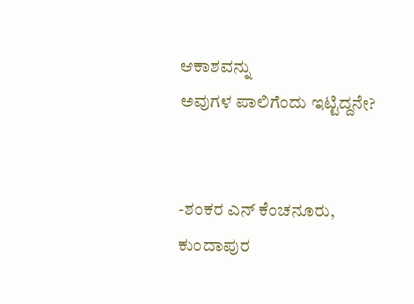ಆಕಾಶವನ್ನು
ಅವುಗಳ ಪಾಲಿಗೆಂದು ಇಟ್ಟಿದ್ದನೇ?


-ಶಂಕರ‌ ಎನ್‌ ಕೆಂಚನೂರು, ಕುಂದಾಪುರ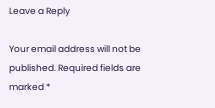Leave a Reply

Your email address will not be published. Required fields are marked *